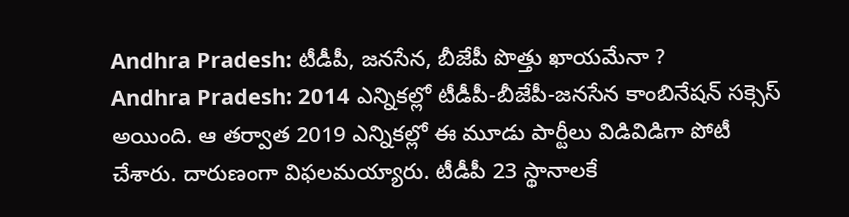Andhra Pradesh: టీడీపీ, జనసేన, బీజేపీ పొత్తు ఖాయమేనా ?
Andhra Pradesh: 2014 ఎన్నికల్లో టీడీపీ-బీజేపీ-జనసేన కాంబినేషన్ సక్సెస్ అయింది. ఆ తర్వాత 2019 ఎన్నికల్లో ఈ మూడు పార్టీలు విడివిడిగా పోటీ చేశారు. దారుణంగా విఫలమయ్యారు. టీడీపీ 23 స్థానాలకే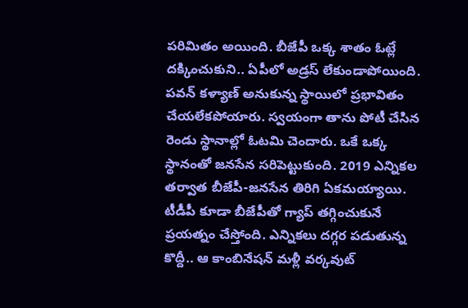పరిమితం అయింది. బీజేపీ ఒక్క శాతం ఓట్లే దక్కించుకుని.. ఏపీలో అడ్రస్ లేకుండాపోయింది. పవన్ కళ్యాణ్ అనుకున్న స్థాయిలో ప్రభావితం చేయలేకపోయారు. స్వయంగా తాను పోటీ చేసిన రెండు స్థానాల్లో ఓటమి చెందారు. ఒకే ఒక్క స్థానంతో జనసేన సరిపెట్టుకుంది. 2019 ఎన్నికల తర్వాత బీజేపీ-జనసేన తిరిగి ఏకమయ్యాయి. టీడీపీ కూడా బీజేపీతో గ్యాప్ తగ్గించుకునే ప్రయత్నం చేస్తోంది. ఎన్నికలు దగ్గర పడుతున్న కొద్దీ.. ఆ కాంబినేషన్ మళ్లీ వర్కవుట్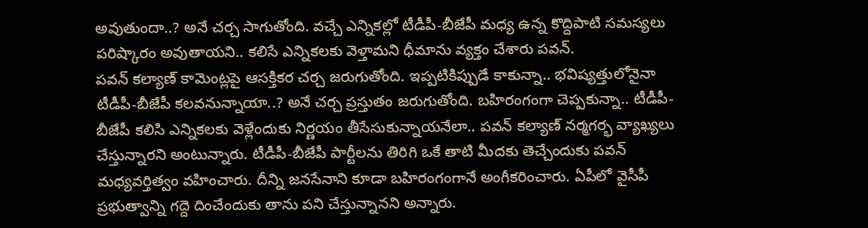అవుతుందా..? అనే చర్చ సాగుతోంది. వచ్చే ఎన్నికల్లో టీడీపీ-బీజేపీ మధ్య ఉన్న కొద్దిపాటి సమస్యలు పరిష్కారం అవుతాయని.. కలిసే ఎన్నికలకు వెళ్తామని ధీమాను వ్యక్తం చేశారు పవన్.
పవన్ కల్యాణ్ కామెంట్లపై ఆసక్తికర చర్చ జరుగుతోంది. ఇప్పటికిప్పుడే కాకున్నా.. భవిష్యత్తులోనైనా టీడీపీ-బీజేపీ కలవనున్నాయా..? అనే చర్చ ప్రస్తుతం జరుగుతోంది. బహిరంగంగా చెప్పకున్నా.. టీడీపీ-బీజేపీ కలిసి ఎన్నికలకు వెళ్లేందుకు నిర్ణయం తీసేసుకున్నాయనేలా.. పవన్ కల్యాణ్ నర్మగర్భ వ్యాఖ్యలు చేస్తున్నారని అంటున్నారు. టీడీపీ-బీజేపీ పార్టీలను తిరిగి ఒకే తాటి మీదకు తెచ్చేందుకు పవన్ మధ్యవర్తిత్వం వహించారు. దీన్ని జనసేనాని కూడా బహిరంగంగానే అంగీకరించారు. ఏపీలో వైసీపీ ప్రభుత్వాన్ని గద్దె దించేందుకు తాను పని చేస్తున్నానని అన్నారు.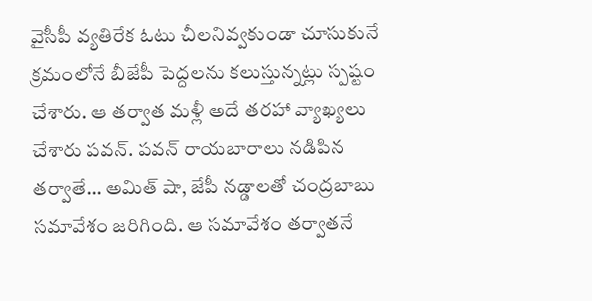వైసీపీ వ్యతిరేక ఓటు చీలనివ్వకుండా చూసుకునే క్రమంలోనే బీజేపీ పెద్దలను కలుస్తున్నట్లు స్పష్టం చేశారు. ఆ తర్వాత మళ్లీ అదే తరహా వ్యాఖ్యలు చేశారు పవన్. పవన్ రాయబారాలు నడిపిన తర్వాతే… అమిత్ షా, జేపీ నడ్డాలతో చంద్రబాబు సమావేశం జరిగింది. ఆ సమావేశం తర్వాతనే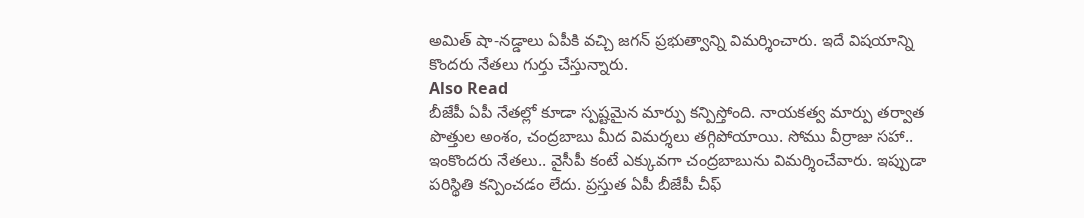అమిత్ షా-నడ్డాలు ఏపీకి వచ్చి జగన్ ప్రభుత్వాన్ని విమర్శించారు. ఇదే విషయాన్ని కొందరు నేతలు గుర్తు చేస్తున్నారు.
Also Read
బీజేపీ ఏపీ నేతల్లో కూడా స్పష్టమైన మార్పు కన్పిస్తోంది. నాయకత్వ మార్పు తర్వాత పొత్తుల అంశం, చంద్రబాబు మీద విమర్శలు తగ్గిపోయాయి. సోము వీర్రాజు సహా.. ఇంకొందరు నేతలు.. వైసీపీ కంటే ఎక్కువగా చంద్రబాబును విమర్శించేవారు. ఇప్పుడా పరిస్థితి కన్పించడం లేదు. ప్రస్తుత ఏపీ బీజేపీ చీఫ్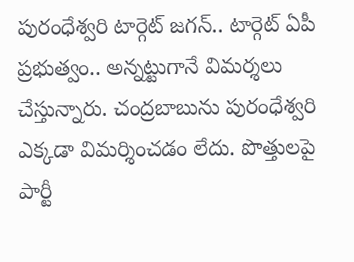పురంధేశ్వరి టార్గెట్ జగన్.. టార్గెట్ ఏపీ ప్రభుత్వం.. అన్నట్టుగానే విమర్శలు చేస్తున్నారు. చంద్రబాబును పురంధేశ్వరి ఎక్కడా విమర్శించడం లేదు. పొత్తులపై పార్టీ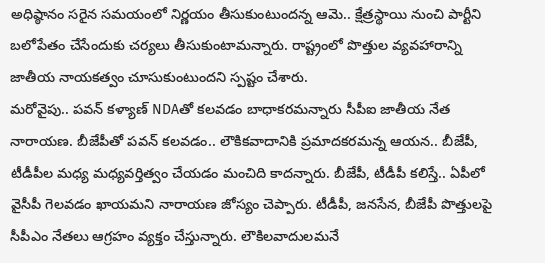అధిష్ఠానం సరైన సమయంలో నిర్ణయం తీసుకుంటుందన్న ఆమె.. క్షేత్రస్థాయి నుంచి పార్టీని బలోపేతం చేసేందుకు చర్యలు తీసుకుంటామన్నారు. రాష్ట్రంలో పొత్తుల వ్యవహారాన్ని జాతీయ నాయకత్వం చూసుకుంటుందని స్పష్టం చేశారు.
మరోవైపు.. పవన్ కళ్యాణ్ NDAతో కలవడం బాధాకరమన్నారు సీపీఐ జాతీయ నేత నారాయణ. బీజేపీతో పవన్ కలవడం.. లౌకికవాదానికి ప్రమాదకరమన్న ఆయన.. బీజేపీ, టీడీపీల మధ్య మధ్యవర్తిత్వం చేయడం మంచిది కాదన్నారు. బీజేపీ, టీడీపీ కలిస్తే.. ఏపీలో వైసీపీ గెలవడం ఖాయమని నారాయణ జోస్యం చెప్పారు. టీడీపీ, జనసేన, బీజేపీ పొత్తులపై సీపీఎం నేతలు ఆగ్రహం వ్యక్తం చేస్తున్నారు. లౌకిలవాదులమనే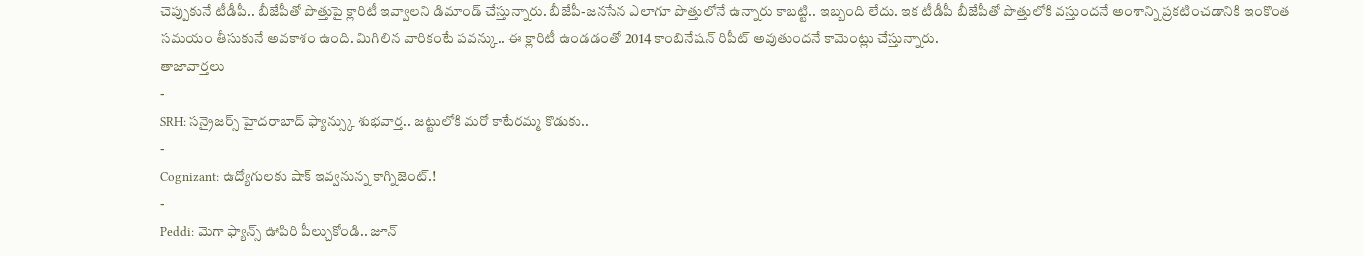చెప్పుకునే టీడీపీ.. బీజేపీతో పొత్తుపై క్లారిటీ ఇవ్వాలని డిమాండ్ చేస్తున్నారు. బీజేపీ-జనసేన ఎలాగూ పొత్తులోనే ఉన్నారు కాబట్టి.. ఇబ్బంది లేదు. ఇక టీడీపీ బీజేపీతో పొత్తులోకి వస్తుందనే అంశాన్ని ప్రకటించడానికి ఇంకొంత సమయం తీసుకునే అవకాశం ఉంది. మిగిలిన వారికంటే పవన్కు.. ఈ క్లారిటీ ఉండడంతో 2014 కాంబినేషన్ రిపీట్ అవుతుందనే కామెంట్లు చేస్తున్నారు.
తాజావార్తలు
-
SRH: సన్రైజర్స్ హైదరాబాద్ ఫ్యాన్స్కు శుభవార్త.. జట్టులోకి మరో కాటేరమ్మ కొడుకు..
-
Cognizant: ఉద్యోగులకు షాక్ ఇవ్వనున్న కాగ్నిజెంట్.!
-
Peddi: మెగా ఫ్యాన్స్ ఊపిరి పీల్చుకోండి.. జూన్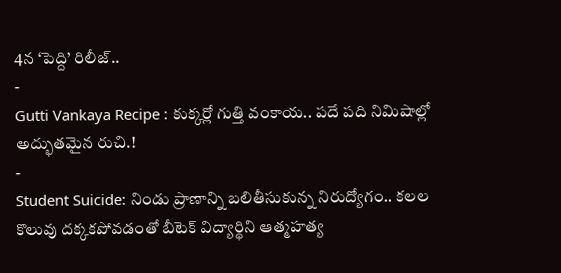4న ‘పెద్ది’ రిలీజ్..
-
Gutti Vankaya Recipe : కుక్కర్లో గుత్తి వంకాయ.. పదే పది నిమిషాల్లో అద్భుతమైన రుచి.!
-
Student Suicide: నిండు ప్రాణాన్ని బలితీసుకున్న నిరుద్యోగం.. కలల కొలువు దక్కకపోవడంతో బీటెక్ విద్యార్థిని ఆత్మహత్య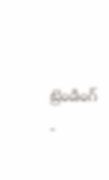ట్రెండింగ్
-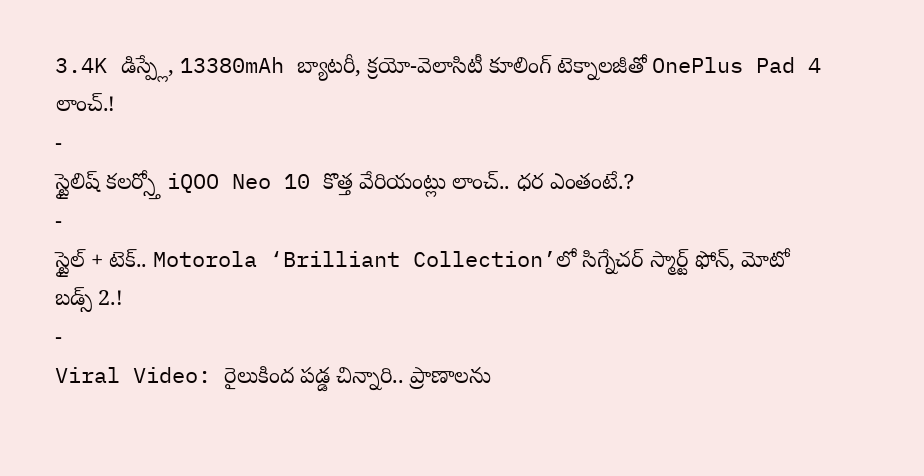3.4K డిస్ప్లే, 13380mAh బ్యాటరీ, క్రయో-వెలాసిటీ కూలింగ్ టెక్నాలజీతో OnePlus Pad 4 లాంచ్.!
-
స్టైలిష్ కలర్స్తో iQOO Neo 10 కొత్త వేరియంట్లు లాంచ్.. ధర ఎంతంటే.?
-
స్టైల్ + టెక్.. Motorola ‘Brilliant Collection’లో సిగ్నేచర్ స్మార్ట్ ఫోన్, మోటో బడ్స్ 2.!
-
Viral Video: రైలుకింద పడ్డ చిన్నారి.. ప్రాణాలను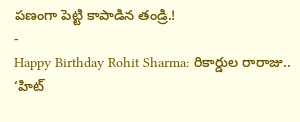పణంగా పెట్టి కాపాడిన తండ్రి.!
-
Happy Birthday Rohit Sharma: రికార్డుల రారాజు.. ‘హిట్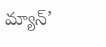మ్యాన్’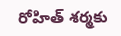రోహిత్ శర్మకు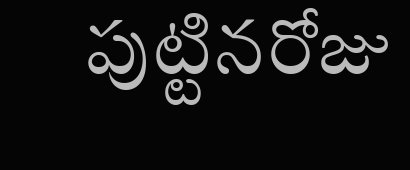పుట్టినరోజు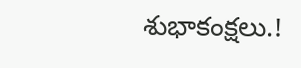శుభాకంక్షలు.!